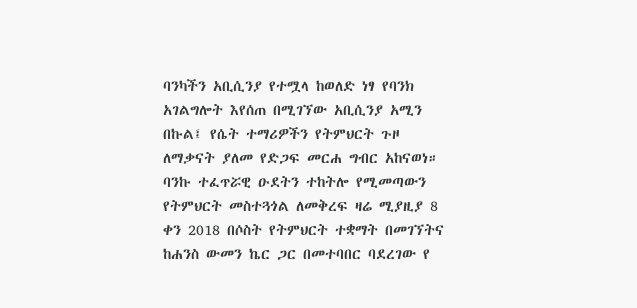ባንካችን አቢሲንያ የተሟላ ከወለድ ነፃ የባንክ አገልግሎት እየሰጠ በሚገኘው አቢሲንያ አሚን በኩል፤ የሴት ተማሪዎችን የትምህርት ጉዞ ለማቃናት ያለመ የድጋፍ መርሐ ግብር አከናወነ።
ባንኩ ተፈጥሯዊ ዑደትን ተከትሎ የሚመጣውን የትምህርት መስተጓጎል ለመቅረፍ ዛሬ ሚያዚያ 8 ቀን 2018 በሶስት የትምህርት ተቋማት በመገኘትና ከሐንስ ውመን ኬር ጋር በመተባበር ባደረገው የ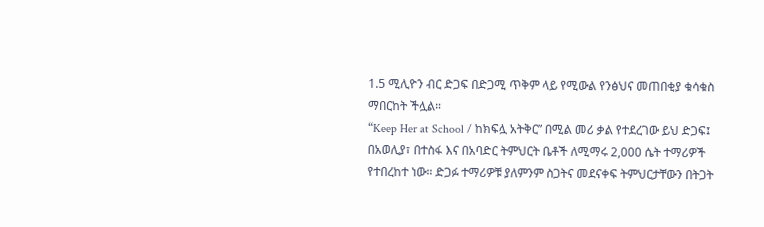1.5 ሚሊዮን ብር ድጋፍ በድጋሚ ጥቅም ላይ የሚውል የንፅህና መጠበቂያ ቁሳቁስ ማበርከት ችሏል።
“Keep Her at School / ከክፍሏ አትቅር” በሚል መሪ ቃል የተደረገው ይህ ድጋፍ፤ በአወሊያ፣ በተስፋ እና በአባድር ትምህርት ቤቶች ለሚማሩ 2,000 ሴት ተማሪዎች የተበረከተ ነው። ድጋፉ ተማሪዎቹ ያለምንም ስጋትና መደናቀፍ ትምህርታቸውን በትጋት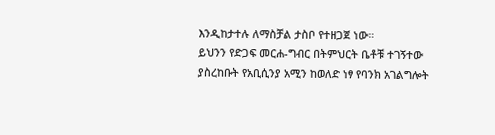እንዲከታተሉ ለማስቻል ታስቦ የተዘጋጀ ነው።
ይህንን የድጋፍ መርሐ-ግብር በትምህርት ቤቶቹ ተገኝተው ያስረከቡት የአቢሲንያ አሚን ከወለድ ነፃ የባንክ አገልግሎት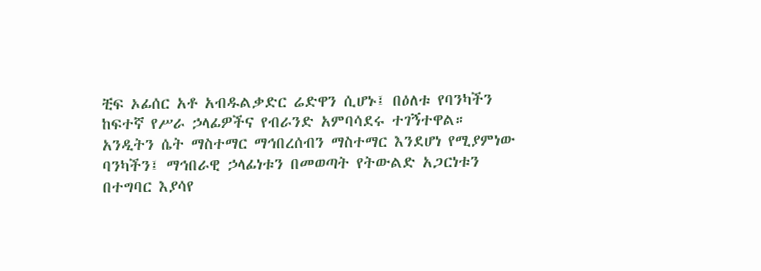ቺፍ ኦፊሰር አቶ አብዱልቃድር ሬድዋን ሲሆኑ፤ በዕለቱ የባንካችን ከፍተኛ የሥራ ኃላፊዎችና የብራንድ አምባሳደሩ ተገኝተዋል።
አንዲትን ሴት ማስተማር ማኅበረሰብን ማስተማር እንደሆነ የሚያምነው ባንካችን፤ ማኅበራዊ ኃላፊነቱን በመወጣት የትውልድ አጋርነቱን በተግባር እያሳየ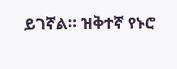ይገኛል። ዝቅተኛ የኑሮ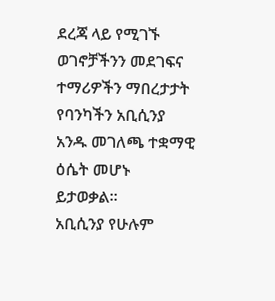ደረጃ ላይ የሚገኙ ወገኖቻችንን መደገፍና ተማሪዎችን ማበረታታት የባንካችን አቢሲንያ አንዱ መገለጫ ተቋማዊ ዕሴት መሆኑ ይታወቃል።
አቢሲንያ የሁሉም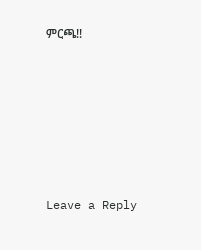ምርጫ!!










Leave a Reply